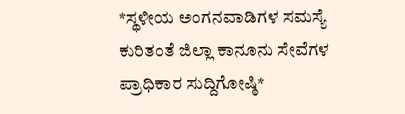*ಸ್ಥಳೀಯ ಅಂಗನವಾಡಿಗಳ ಸಮಸ್ಯೆ ಕುರಿತಂತೆ ಜಿಲ್ಲಾ ಕಾನೂನು ಸೇವೆಗಳ ಪ್ರಾಧಿಕಾರ ಸುದ್ದಿಗೋಷ್ಠಿ*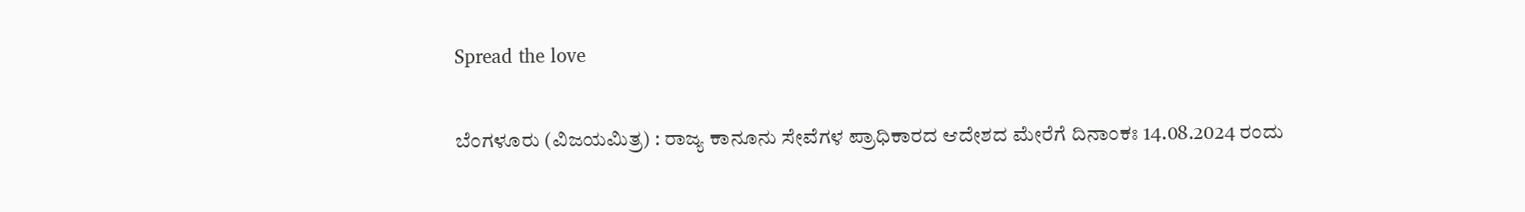Spread the love

ಬೆಂಗಳೂರು (ವಿಜಯಮಿತ್ರ) : ರಾಜ್ಯ ಕಾನೂನು ಸೇವೆಗಳ ಪ್ರಾಧಿಕಾರದ ಆದೇಶದ ಮೇರೆಗೆ ದಿನಾಂಕಃ 14.08.2024 ರಂದು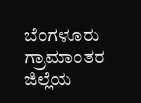ಬೆಂಗಳೂರು ಗ್ರಾಮಾಂತರ ಜಿಲ್ಲೆಯ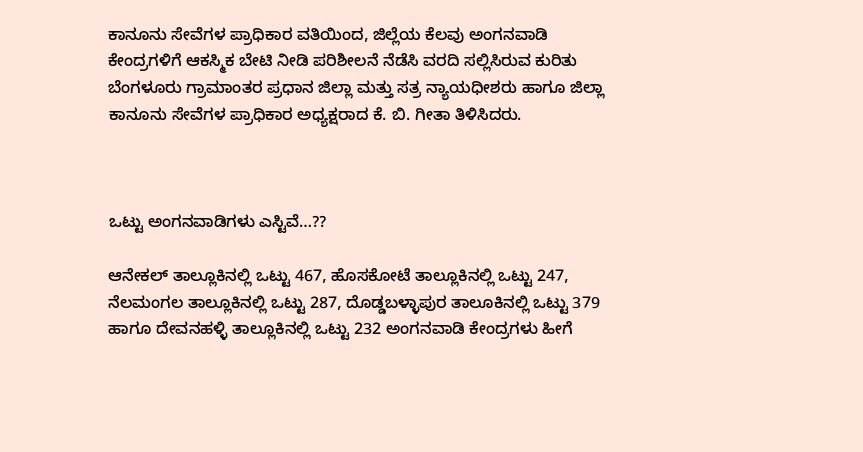ಕಾನೂನು ಸೇವೆಗಳ ಪ್ರಾಧಿಕಾರ ವತಿಯಿಂದ, ಜಿಲ್ಲೆಯ ಕೆಲವು ಅಂಗನವಾಡಿ ಕೇಂದ್ರಗಳಿಗೆ ಆಕಸ್ಮಿಕ ಬೇಟಿ ನೀಡಿ ಪರಿಶೀಲನೆ ನೆಡೆಸಿ ವರದಿ ಸಲ್ಲಿಸಿರುವ ಕುರಿತು ಬೆಂಗಳೂರು ಗ್ರಾಮಾಂತರ ಪ್ರಧಾನ ಜಿಲ್ಲಾ ಮತ್ತು ಸತ್ರ ನ್ಯಾಯಧೀಶರು ಹಾಗೂ ಜಿಲ್ಲಾ ಕಾನೂನು ಸೇವೆಗಳ ಪ್ರಾಧಿಕಾರ ಅಧ್ಯಕ್ಷರಾದ ಕೆ. ಬಿ. ಗೀತಾ ತಿಳಿಸಿದರು.



ಒಟ್ಟು ಅಂಗನವಾಡಿಗಳು ಎಸ್ಟಿವೆ…??

ಆನೇಕಲ್ ತಾಲ್ಲೂಕಿನಲ್ಲಿ ಒಟ್ಟು 467, ಹೊಸಕೋಟೆ ತಾಲ್ಲೂಕಿನಲ್ಲಿ ಒಟ್ಟು 247, ನೆಲಮಂಗಲ ತಾಲ್ಲೂಕಿನಲ್ಲಿ ಒಟ್ಟು 287, ದೊಡ್ಡಬಳ್ಳಾಪುರ ತಾಲೂಕಿನಲ್ಲಿ ಒಟ್ಟು 379 ಹಾಗೂ ದೇವನಹಳ್ಳಿ ತಾಲ್ಲೂಕಿನಲ್ಲಿ ಒಟ್ಟು 232 ಅಂಗನವಾಡಿ ಕೇಂದ್ರಗಳು ಹೀಗೆ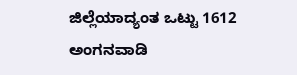ಜಿಲ್ಲೆಯಾದ್ಯಂತ ಒಟ್ಟು 1612 ಅಂಗನವಾಡಿ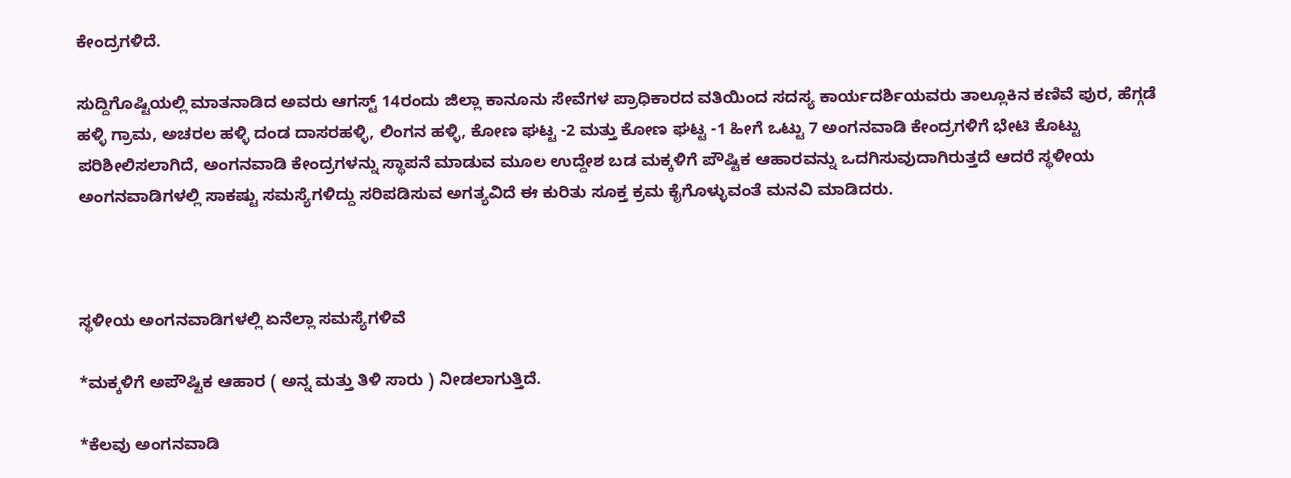ಕೇಂದ್ರಗಳಿದೆ.

ಸುದ್ದಿಗೊಷ್ಟಿಯಲ್ಲಿ ಮಾತನಾಡಿದ ಅವರು ಆಗಸ್ಟ್ 14ರಂದು ಜಿಲ್ಲಾ ಕಾನೂನು ಸೇವೆಗಳ ಪ್ರಾಧಿಕಾರದ ವತಿಯಿಂದ ಸದಸ್ಯ ಕಾರ್ಯದರ್ಶಿಯವರು ತಾಲ್ಲೂಕಿನ ಕಣಿವೆ ಪುರ, ಹೆಗ್ಗಡೆ ಹಳ್ಳಿ ಗ್ರಾಮ, ಅಚರಲ ಹಳ್ಳಿ ದಂಡ ದಾಸರಹಳ್ಳಿ, ಲಿಂಗನ ಹಳ್ಳಿ, ಕೋಣ ಘಟ್ಟ -2 ಮತ್ತು ಕೋಣ ಘಟ್ಟ -1 ಹೀಗೆ ಒಟ್ಟು 7 ಅಂಗನವಾಡಿ ಕೇಂದ್ರಗಳಿಗೆ ಭೇಟಿ ಕೊಟ್ಟು ಪರಿಶೀಲಿಸಲಾಗಿದೆ, ಅಂಗನವಾಡಿ ಕೇಂದ್ರಗಳನ್ನು ಸ್ಥಾಪನೆ ಮಾಡುವ ಮೂಲ ಉದ್ದೇಶ ಬಡ ಮಕ್ಕಳಿಗೆ ಪೌಷ್ಟಿಕ ಆಹಾರವನ್ನು ಒದಗಿಸುವುದಾಗಿರುತ್ತದೆ ಆದರೆ ಸ್ಥಳೀಯ ಅಂಗನವಾಡಿಗಳಲ್ಲಿ ಸಾಕಷ್ಟು ಸಮಸ್ಯೆಗಳಿದ್ದು ಸರಿಪಡಿಸುವ ಅಗತ್ಯವಿದೆ ಈ ಕುರಿತು ಸೂಕ್ತ ಕ್ರಮ ಕೈಗೊಳ್ಳುವಂತೆ ಮನವಿ ಮಾಡಿದರು.



ಸ್ಥಳೀಯ ಅಂಗನವಾಡಿಗಳಲ್ಲಿ ಏನೆಲ್ಲಾ ಸಮಸ್ಯೆಗಳಿವೆ

*ಮಕ್ಕಳಿಗೆ ಅಪೌಷ್ಟಿಕ ಆಹಾರ ( ಅನ್ನ ಮತ್ತು ತಿಳಿ ಸಾರು ) ನೀಡಲಾಗುತ್ತಿದೆ.

*ಕೆಲವು ಅಂಗನವಾಡಿ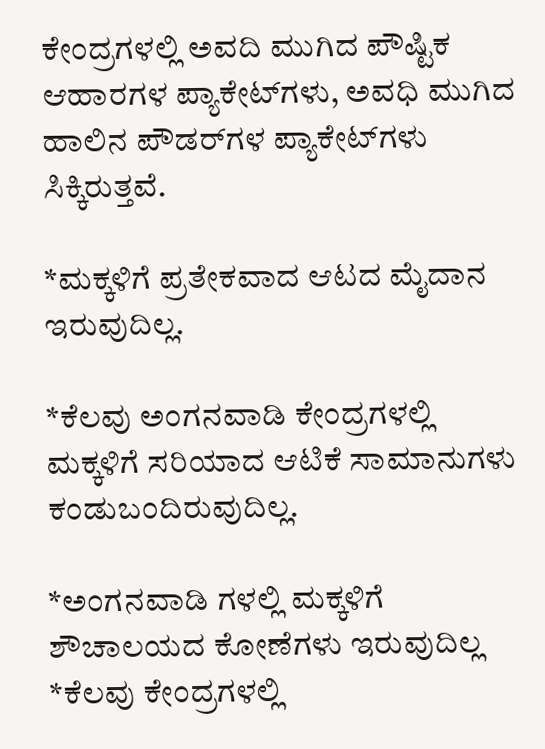ಕೇಂದ್ರಗಳಲ್ಲಿ ಅವದಿ ಮುಗಿದ ಪೌಷ್ಟಿಕ ಆಹಾರಗಳ ಪ್ಯಾಕೇಟ್‌ಗಳು, ಅವಧಿ ಮುಗಿದ ಹಾಲಿನ ಪೌಡರ್‌ಗಳ ಪ್ಯಾಕೇಟ್‌ಗಳು ಸಿಕ್ಕಿರುತ್ತವೆ.

*ಮಕ್ಕಳಿಗೆ ಪ್ರತೇಕವಾದ ಆಟದ ಮೈದಾನ ಇರುವುದಿಲ್ಲ.

*ಕೆಲವು ಅಂಗನವಾಡಿ ಕೇಂದ್ರಗಳಲ್ಲಿ ಮಕ್ಕಳಿಗೆ ಸರಿಯಾದ ಆಟಿಕೆ ಸಾಮಾನುಗಳು ಕಂಡುಬಂದಿರುವುದಿಲ್ಲ.

*ಅಂಗನವಾಡಿ ಗಳಲ್ಲಿ ಮಕ್ಕಳಿಗೆ ಶೌಚಾಲಯದ ಕೋಣೆಗಳು ಇರುವುದಿಲ್ಲ *ಕೆಲವು ಕೇಂದ್ರಗಳಲ್ಲಿ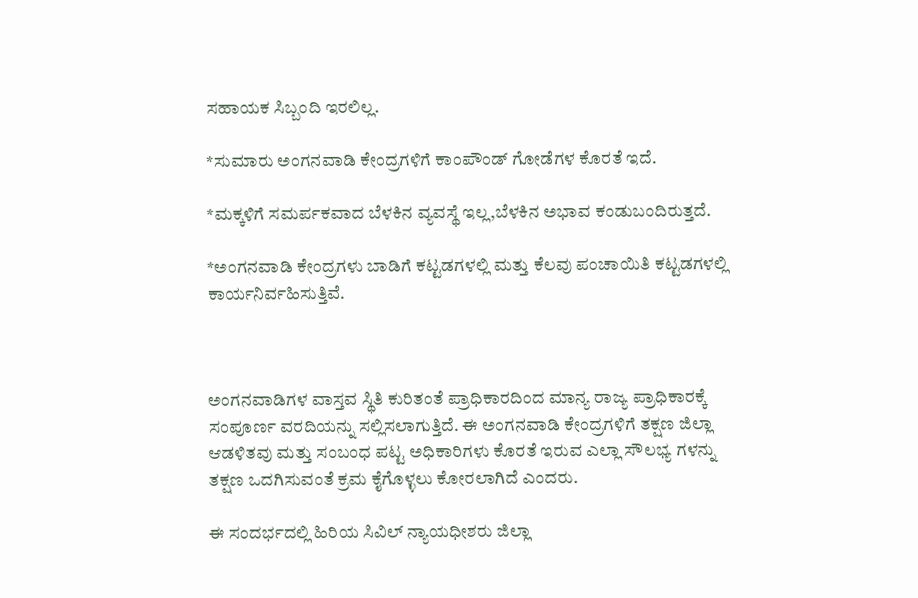ಸಹಾಯಕ ಸಿಬ್ಬಂದಿ ಇರಲಿಲ್ಲ.

*ಸುಮಾರು ಅಂಗನವಾಡಿ ಕೇಂದ್ರಗಳಿಗೆ ಕಾಂಪೌಂಡ್ ಗೋಡೆಗಳ ಕೊರತೆ ಇದೆ.

*ಮಕ್ಕಳಿಗೆ ಸಮರ್ಪಕವಾದ ಬೆಳಕಿನ ವ್ಯವಸ್ಥೆ ಇಲ್ಲ,ಬೆಳಕಿನ ಅಭಾವ ಕಂಡುಬಂದಿರುತ್ತದೆ.

*ಅಂಗನವಾಡಿ ಕೇಂದ್ರಗಳು ಬಾಡಿಗೆ ಕಟ್ಟಡಗಳಲ್ಲಿ ಮತ್ತು ಕೆಲವು ಪಂಚಾಯಿತಿ ಕಟ್ಟಡಗಳಲ್ಲಿ ಕಾರ್ಯನಿರ್ವಹಿಸುತ್ತಿವೆ.



ಅಂಗನವಾಡಿಗಳ ವಾಸ್ತವ ಸ್ಥಿತಿ ಕುರಿತಂತೆ ಪ್ರಾಧಿಕಾರದಿಂದ ಮಾನ್ಯ ರಾಜ್ಯ ಪ್ರಾಧಿಕಾರಕ್ಕೆ ಸಂಪೂರ್ಣ ವರದಿಯನ್ನು ಸಲ್ಲಿಸಲಾಗುತ್ತಿದೆ. ಈ ಅಂಗನವಾಡಿ ಕೇಂದ್ರಗಳಿಗೆ ತಕ್ಷಣ ಜಿಲ್ಲಾ ಆಡಳಿತವು ಮತ್ತು ಸಂಬಂಧ ಪಟ್ಟ ಅಧಿಕಾರಿಗಳು ಕೊರತೆ ಇರುವ ಎಲ್ಲಾ ಸೌಲಭ್ಯ ಗಳನ್ನು ತಕ್ಷಣ ಒದಗಿಸುವಂತೆ ಕ್ರಮ ಕೈಗೊಳ್ಳಲು ಕೋರಲಾಗಿದೆ ಎಂದರು.

ಈ ಸಂದರ್ಭದಲ್ಲಿ ಹಿರಿಯ ಸಿವಿಲ್ ನ್ಯಾಯಧೀಶರು ಜಿಲ್ಲಾ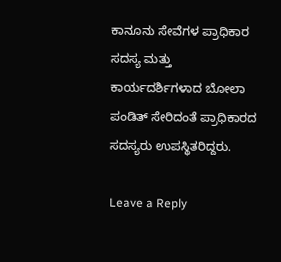ಕಾನೂನು ಸೇವೆಗಳ ಪ್ರಾಧಿಕಾರ ಸದಸ್ಯ ಮತ್ತು ಕಾರ್ಯದರ್ಶಿಗಳಾದ ಬೋಲಾ ಪಂಡಿತ್ ಸೇರಿದಂತೆ ಪ್ರಾಧಿಕಾರದ ಸದಸ್ಯರು ಉಪಸ್ಥಿತರಿದ್ದರು.

Leave a Reply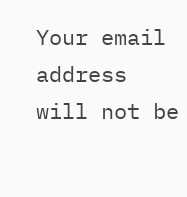Your email address will not be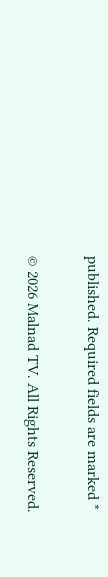published. Required fields are marked *

© 2026 Malnad TV. All Rights Reserved.